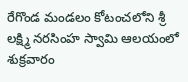రేగొండ మండలం కోటంచలోని శ్రీ లక్ష్మి నరసింహ స్వామి ఆలయంలో శుక్రవారం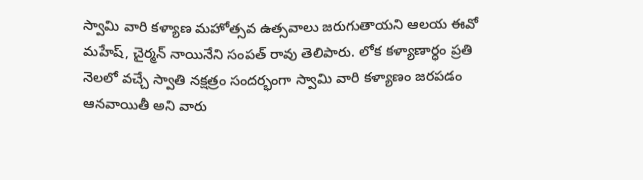స్వామి వారి కళ్యాణ మహోత్సవ ఉత్సవాలు జరుగుతాయని ఆలయ ఈవో మహేష్, చైర్మన్ నాయినేని సంపత్ రావు తెలిపారు. లోక కళ్యాణార్ధం ప్రతి నెలలో వచ్చే స్వాతి నక్షత్రం సందర్భంగా స్వామి వారి కళ్యాణం జరపడం ఆనవాయితీ అని వారు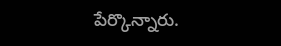పేర్కొన్నారు.